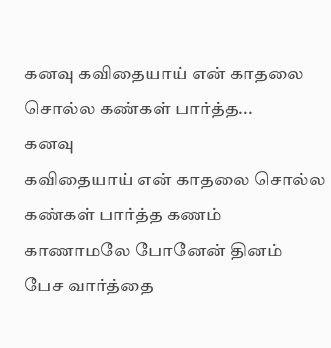கனவு கவிதையாய் என் காதலை சொல்ல கண்கள் பார்த்த...
கனவு
கவிதையாய் என் காதலை சொல்ல
கண்கள் பார்த்த கணம்
காணாமலே போனேன் தினம்
பேச வார்த்தை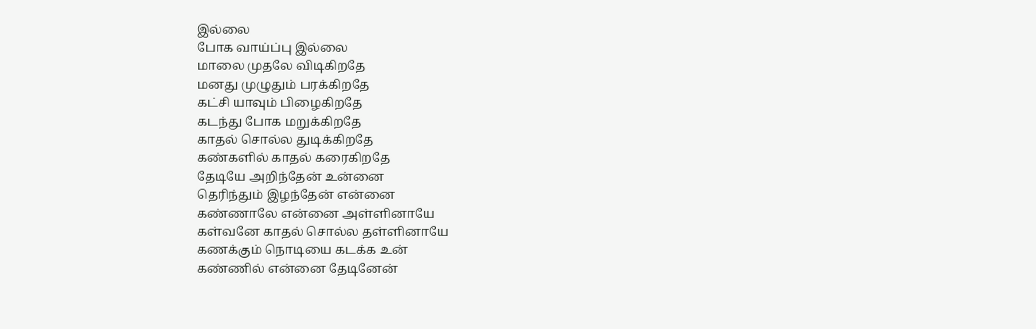இல்லை
போக வாய்ப்பு இல்லை
மாலை முதலே விடிகிறதே
மனது முழுதும் பரக்கிறதே
கட்சி யாவும் பிழைகிறதே
கடந்து போக மறுக்கிறதே
காதல் சொல்ல துடிக்கிறதே
கண்களில் காதல் கரைகிறதே
தேடியே அறிந்தேன் உன்னை
தெரிந்தும் இழந்தேன் என்னை
கண்ணாலே என்னை அள்ளினாயே
கள்வனே காதல் சொல்ல தள்ளினாயே
கணக்கும் நொடியை கடக்க உன்
கண்ணில் என்னை தேடினேன்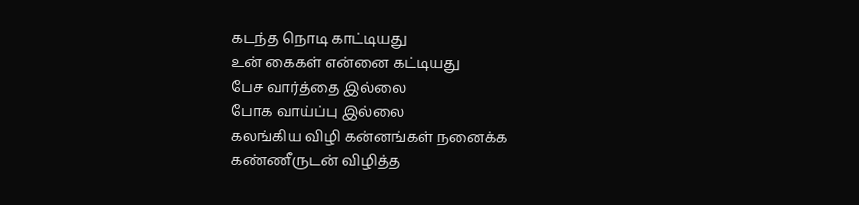கடந்த நொடி காட்டியது
உன் கைகள் என்னை கட்டியது
பேச வார்த்தை இல்லை
போக வாய்ப்பு இல்லை
கலங்கிய விழி கன்னங்கள் நனைக்க
கண்ணீருடன் விழித்த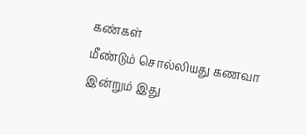கண்கள்
மீண்டும் சொல்லியது கணவா
இன்றும் இது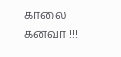காலை கனவா !!!